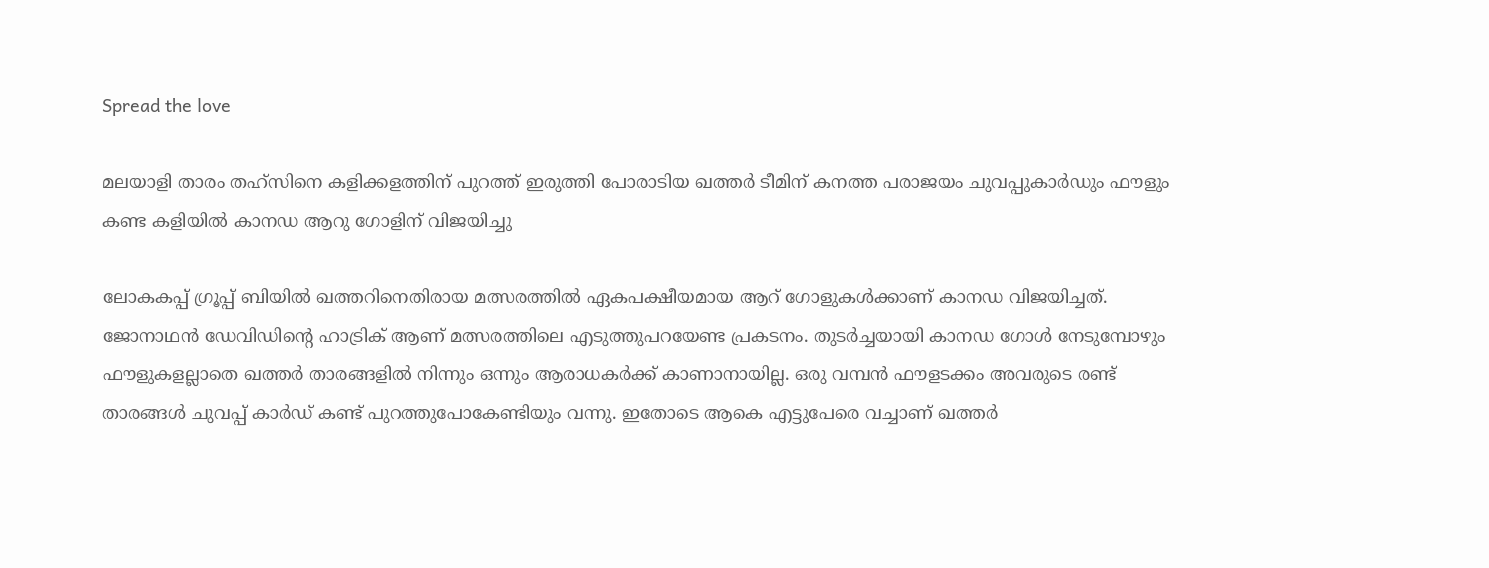Spread the love

മലയാളി താരം തഹ്‌സിനെ കളിക്കളത്തിന് പുറത്ത് ഇരുത്തി പോരാടിയ ഖത്തര്‍ ടീമിന് കനത്ത പരാജയം ചുവപ്പുകാര്‍ഡും ഫൗളും കണ്ട കളിയില്‍ കാനഡ ആറു ഗോളിന് വിജയിച്ചു

ലോകകപ്പ് ഗ്രൂപ്പ് ബിയില്‍ ഖത്തറിനെതിരായ മത്സരത്തില്‍ ഏകപക്ഷീയമായ ആറ് ഗോളുകള്‍ക്കാണ് കാനഡ വിജയിച്ചത്. ജോനാഥന്‍ ഡേവിഡിന്റെ ഹാട്രിക് ആണ് മത്സരത്തിലെ എടുത്തുപറയേണ്ട പ്രകടനം. തുടര്‍ച്ചയായി കാനഡ ഗോള്‍ നേടുമ്പോഴും ഫൗളുകളല്ലാതെ ഖത്തര്‍ താരങ്ങളില്‍ നിന്നും ഒന്നും ആരാധകര്‍ക്ക് കാണാനായില്ല. ഒരു വമ്പന്‍ ഫൗളടക്കം അവരുടെ രണ്ട് താരങ്ങള്‍ ചുവപ്പ് കാര്‍ഡ് കണ്ട് പുറത്തുപോകേണ്ടിയും വന്നു. ഇതോടെ ആകെ എട്ടുപേരെ വച്ചാണ് ഖത്തര്‍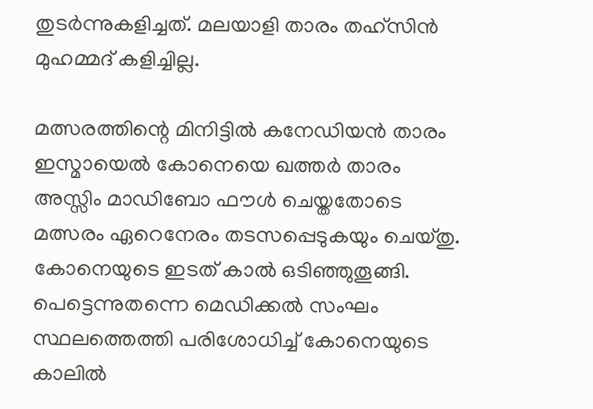തുടര്‍ന്നുകളിച്ചത്. മലയാളി താരം തഹ്സിന്‍ മുഹമ്മദ് കളിച്ചില്ല.

മത്സരത്തിന്റെ മിനിട്ടില്‍ കനേഡിയന്‍ താരം ഇസ്മായെല്‍ കോനെയെ ഖത്തര്‍ താരം അസ്സിം മാഡിബോ ഫൗള്‍ ചെയ്തതോടെ മത്സരം ഏറെനേരം തടസപ്പെടുകയും ചെയ്തു. കോനെയുടെ ഇടത് കാല്‍ ഒടിഞ്ഞുതൂങ്ങി. പെട്ടെന്നുതന്നെ മെഡിക്കല്‍ സംഘം സ്ഥലത്തെത്തി പരിശോധിച്ച് കോനെയുടെ കാലില്‍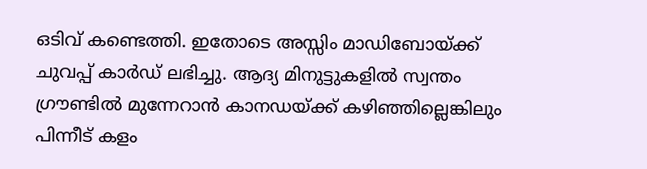ഒടിവ് കണ്ടെത്തി. ഇതോടെ അസ്സിം മാഡിബോയ്ക്ക് ചുവപ്പ് കാര്‍ഡ് ലഭിച്ചു. ആദ്യ മിനുട്ടുകളില്‍ സ്വന്തം ഗ്രൗണ്ടില്‍ മുന്നേറാന്‍ കാനഡയ്ക്ക് കഴിഞ്ഞില്ലെങ്കിലും പിന്നീട് കളം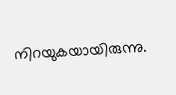നിറയുകയായിരുന്നു.